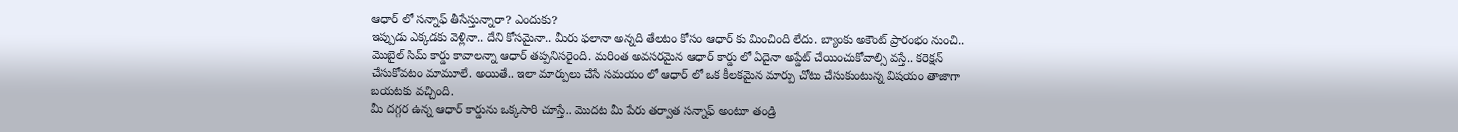ఆధార్ లో సన్నాఫ్ తీసేస్తున్నారా? ఎందుకు?
ఇప్పుడు ఎక్కడకు వెళ్లినా.. దేని కోసమైనా.. మీరు ఫలానా అన్నది తేలటం కోసం ఆధార్ కు మించింది లేదు. బ్యాంకు అకౌంట్ ప్రారంభం నుంచి.. మొబైల్ సిమ్ కార్డు కావాలన్నా ఆధార్ తప్పనిసరైంది. మరింత అవసరమైన ఆధార్ కార్డు లో ఏదైనా అప్డేట్ చేయించుకోవాల్సి వస్తే.. కరెక్షన్ చేసుకోవటం మామూలే. అయితే.. ఇలా మార్పులు చేసే సమయం లో ఆధార్ లో ఒక కీలకమైన మార్పు చోటు చేసుకుంటున్న విషయం తాజాగా బయటకు వచ్చింది.
మీ దగ్గర ఉన్న ఆధార్ కార్డును ఒక్కసారి చూస్తే.. మొదట మీ పేరు తర్వాత సన్నాఫ్ అంటూ తండ్రి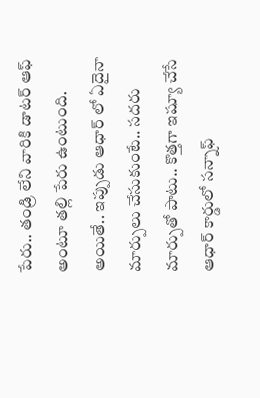పేరు.. తండ్రి లేని వారికి డాటర్ ఆఫ్ అంటూ తల్లి పేరు ఉంటుంది. అయితే.. ఇప్పుడు ఆధార్ లో ఏదైనా మార్పులు చేసుకుంటే.. సదరు మార్పుతో పాటు.. కొత్తగా ఇష్యూ చేసే ఆధార్ కార్డులో సన్నాఫ్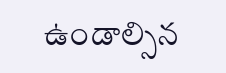ఉండాల్సిన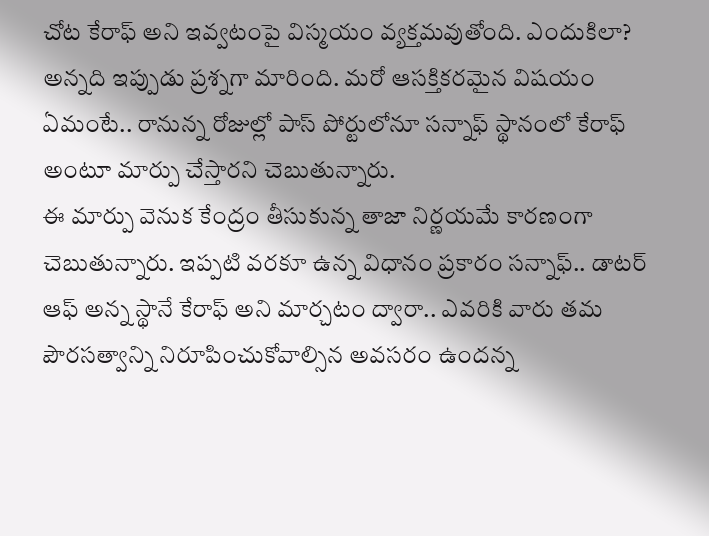చోట కేరాఫ్ అని ఇవ్వటంపై విస్మయం వ్యక్తమవుతోంది. ఎందుకిలా? అన్నది ఇప్పుడు ప్రశ్నగా మారింది. మరో ఆసక్తికరమైన విషయం ఏమంటే.. రానున్న రోజుల్లో పాస్ పోర్టులోనూ సన్నాఫ్ స్థానంలో కేరాఫ్ అంటూ మార్పు చేస్తారని చెబుతున్నారు.
ఈ మార్పు వెనుక కేంద్రం తీసుకున్న తాజా నిర్ణయమే కారణంగా చెబుతున్నారు. ఇప్పటి వరకూ ఉన్న విధానం ప్రకారం సన్నాఫ్.. డాటర్ ఆఫ్ అన్న స్థానే కేరాఫ్ అని మార్చటం ద్వారా.. ఎవరికి వారు తమ పౌరసత్వాన్ని నిరూపించుకోవాల్సిన అవసరం ఉందన్న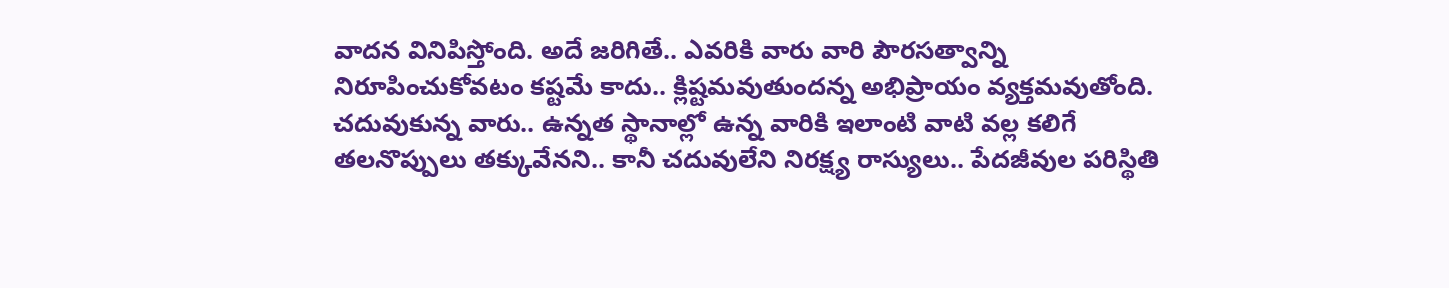వాదన వినిపిస్తోంది. అదే జరిగితే.. ఎవరికి వారు వారి పౌరసత్వాన్ని నిరూపించుకోవటం కష్టమే కాదు.. క్లిష్టమవుతుందన్న అభిప్రాయం వ్యక్తమవుతోంది. చదువుకున్న వారు.. ఉన్నత స్థానాల్లో ఉన్న వారికి ఇలాంటి వాటి వల్ల కలిగే తలనొప్పులు తక్కువేనని.. కానీ చదువులేని నిరక్ష్య రాస్యులు.. పేదజీవుల పరిస్థితి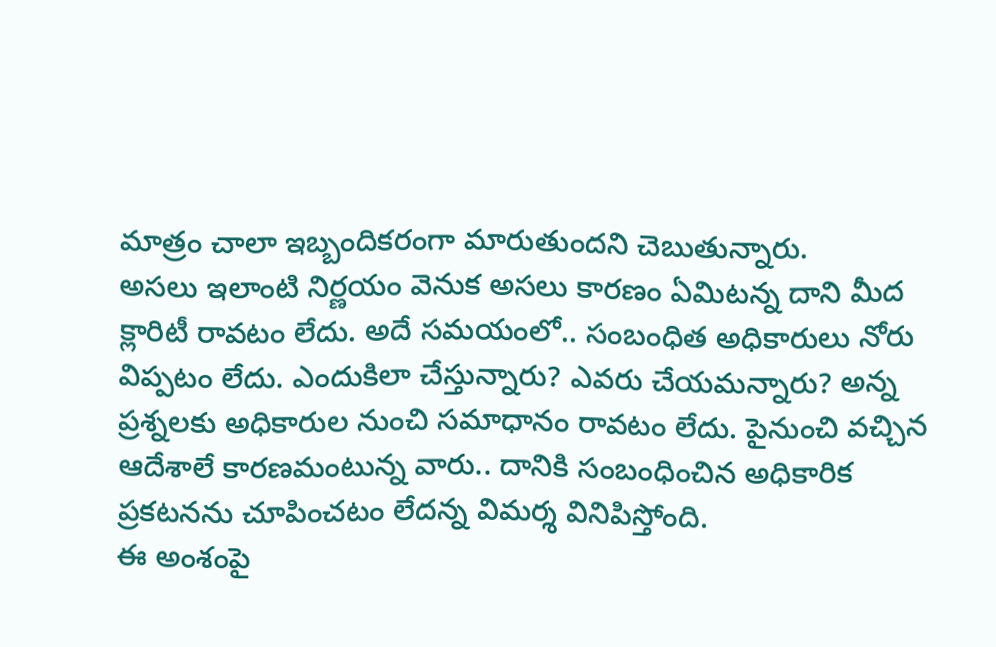మాత్రం చాలా ఇబ్బందికరంగా మారుతుందని చెబుతున్నారు.
అసలు ఇలాంటి నిర్ణయం వెనుక అసలు కారణం ఏమిటన్న దాని మీద క్లారిటీ రావటం లేదు. అదే సమయంలో.. సంబంధిత అధికారులు నోరు విప్పటం లేదు. ఎందుకిలా చేస్తున్నారు? ఎవరు చేయమన్నారు? అన్న ప్రశ్నలకు అధికారుల నుంచి సమాధానం రావటం లేదు. పైనుంచి వచ్చిన ఆదేశాలే కారణమంటున్న వారు.. దానికి సంబంధించిన అధికారిక ప్రకటనను చూపించటం లేదన్న విమర్శ వినిపిస్తోంది.
ఈ అంశంపై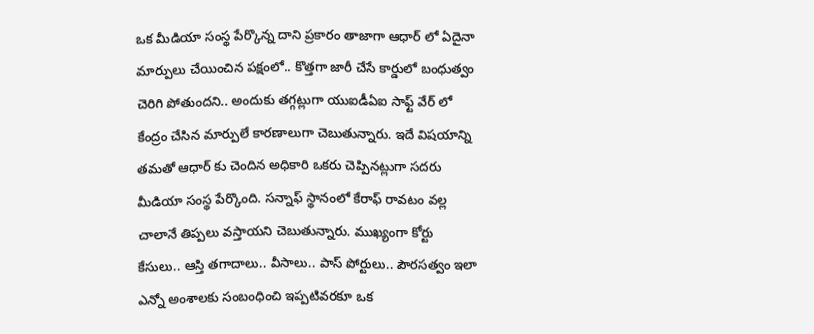ఒక మీడియా సంస్థ పేర్కొన్న దాని ప్రకారం తాజాగా ఆధార్ లో ఏదైనా మార్పులు చేయించిన పక్షంలో.. కొత్తగా జారీ చేసే కార్డులో బంధుత్వం చెరిగి పోతుందని.. అందుకు తగ్గట్లుగా యుఐడీఏఐ సాఫ్ట్ వేర్ లో కేంద్రం చేసిన మార్పులే కారణాలుగా చెబుతున్నారు. ఇదే విషయాన్ని తమతో ఆధార్ కు చెందిన అధికారి ఒకరు చెప్పినట్లుగా సదరు మీడియా సంస్థ పేర్కొంది. సన్నాఫ్ స్థానంలో కేరాఫ్ రావటం వల్ల చాలానే తిప్పలు వస్తాయని చెబుతున్నారు. ముఖ్యంగా కోర్టు కేసులు.. ఆస్తి తగాదాలు.. వీసాలు.. పాస్ పోర్టులు.. పౌరసత్వం ఇలా ఎన్నో అంశాలకు సంబంధించి ఇప్పటివరకూ ఒక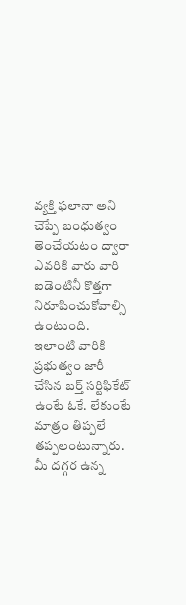వ్యక్తి ఫలానా అని చెప్పే బంధుత్వం తెంచేయటం ద్వారా ఎవరికి వారు వారి ఐడెంటినీ కొత్తగా నిరూపించుకోవాల్సి ఉంటుంది. ఇలాంటి వారికి ప్రభుత్వం జారీ చేసిన బర్త్ సర్టిఫికేట్ ఉంటే ఓకే. లేకుంటే మాత్రం తిప్పలే తప్పలంటున్నారు.
మీ దగ్గర ఉన్న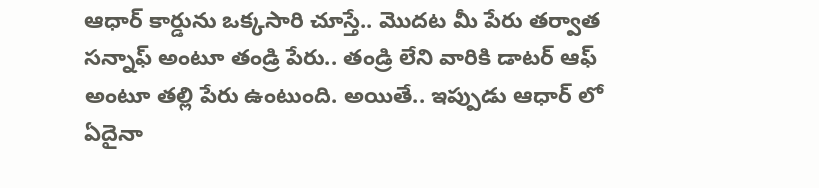ఆధార్ కార్డును ఒక్కసారి చూస్తే.. మొదట మీ పేరు తర్వాత సన్నాఫ్ అంటూ తండ్రి పేరు.. తండ్రి లేని వారికి డాటర్ ఆఫ్ అంటూ తల్లి పేరు ఉంటుంది. అయితే.. ఇప్పుడు ఆధార్ లో ఏదైనా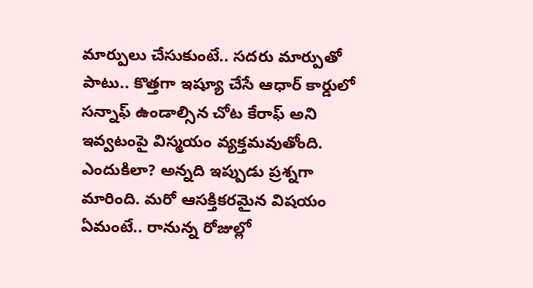మార్పులు చేసుకుంటే.. సదరు మార్పుతో పాటు.. కొత్తగా ఇష్యూ చేసే ఆధార్ కార్డులో సన్నాఫ్ ఉండాల్సిన చోట కేరాఫ్ అని ఇవ్వటంపై విస్మయం వ్యక్తమవుతోంది. ఎందుకిలా? అన్నది ఇప్పుడు ప్రశ్నగా మారింది. మరో ఆసక్తికరమైన విషయం ఏమంటే.. రానున్న రోజుల్లో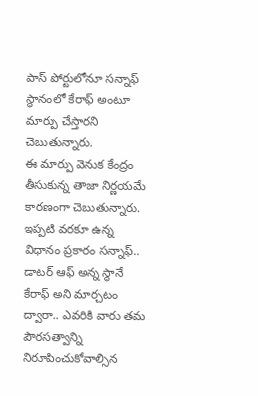పాస్ పోర్టులోనూ సన్నాఫ్ స్థానంలో కేరాఫ్ అంటూ మార్పు చేస్తారని చెబుతున్నారు.
ఈ మార్పు వెనుక కేంద్రం తీసుకున్న తాజా నిర్ణయమే కారణంగా చెబుతున్నారు. ఇప్పటి వరకూ ఉన్న విధానం ప్రకారం సన్నాఫ్.. డాటర్ ఆఫ్ అన్న స్థానే కేరాఫ్ అని మార్చటం ద్వారా.. ఎవరికి వారు తమ పౌరసత్వాన్ని నిరూపించుకోవాల్సిన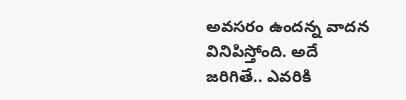అవసరం ఉందన్న వాదన వినిపిస్తోంది. అదే జరిగితే.. ఎవరికి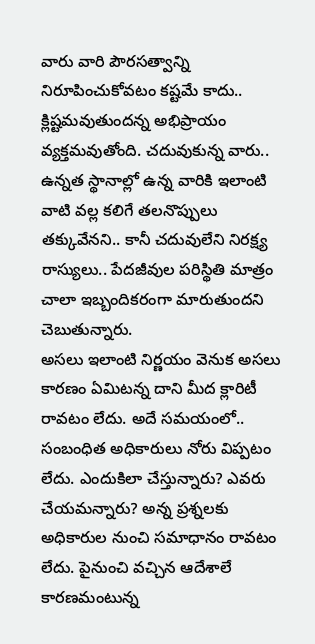వారు వారి పౌరసత్వాన్ని నిరూపించుకోవటం కష్టమే కాదు.. క్లిష్టమవుతుందన్న అభిప్రాయం వ్యక్తమవుతోంది. చదువుకున్న వారు.. ఉన్నత స్థానాల్లో ఉన్న వారికి ఇలాంటి వాటి వల్ల కలిగే తలనొప్పులు తక్కువేనని.. కానీ చదువులేని నిరక్ష్య రాస్యులు.. పేదజీవుల పరిస్థితి మాత్రం చాలా ఇబ్బందికరంగా మారుతుందని చెబుతున్నారు.
అసలు ఇలాంటి నిర్ణయం వెనుక అసలు కారణం ఏమిటన్న దాని మీద క్లారిటీ రావటం లేదు. అదే సమయంలో.. సంబంధిత అధికారులు నోరు విప్పటం లేదు. ఎందుకిలా చేస్తున్నారు? ఎవరు చేయమన్నారు? అన్న ప్రశ్నలకు అధికారుల నుంచి సమాధానం రావటం లేదు. పైనుంచి వచ్చిన ఆదేశాలే కారణమంటున్న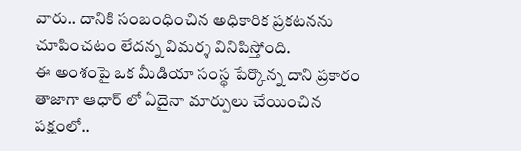వారు.. దానికి సంబంధించిన అధికారిక ప్రకటనను చూపించటం లేదన్న విమర్శ వినిపిస్తోంది.
ఈ అంశంపై ఒక మీడియా సంస్థ పేర్కొన్న దాని ప్రకారం తాజాగా ఆధార్ లో ఏదైనా మార్పులు చేయించిన పక్షంలో..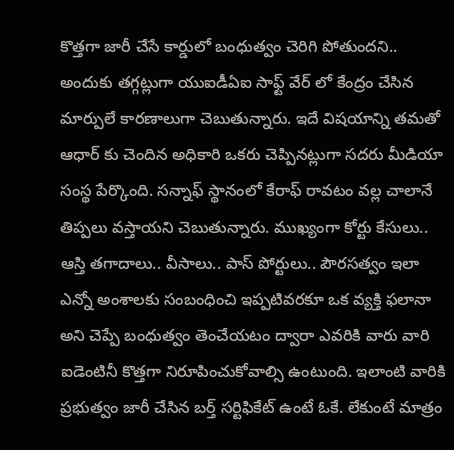కొత్తగా జారీ చేసే కార్డులో బంధుత్వం చెరిగి పోతుందని.. అందుకు తగ్గట్లుగా యుఐడీఏఐ సాఫ్ట్ వేర్ లో కేంద్రం చేసిన మార్పులే కారణాలుగా చెబుతున్నారు. ఇదే విషయాన్ని తమతో ఆధార్ కు చెందిన అధికారి ఒకరు చెప్పినట్లుగా సదరు మీడియా సంస్థ పేర్కొంది. సన్నాఫ్ స్థానంలో కేరాఫ్ రావటం వల్ల చాలానే తిప్పలు వస్తాయని చెబుతున్నారు. ముఖ్యంగా కోర్టు కేసులు.. ఆస్తి తగాదాలు.. వీసాలు.. పాస్ పోర్టులు.. పౌరసత్వం ఇలా ఎన్నో అంశాలకు సంబంధించి ఇప్పటివరకూ ఒక వ్యక్తి ఫలానా అని చెప్పే బంధుత్వం తెంచేయటం ద్వారా ఎవరికి వారు వారి ఐడెంటినీ కొత్తగా నిరూపించుకోవాల్సి ఉంటుంది. ఇలాంటి వారికి ప్రభుత్వం జారీ చేసిన బర్త్ సర్టిఫికేట్ ఉంటే ఓకే. లేకుంటే మాత్రం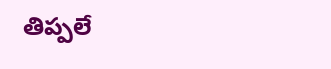తిప్పలే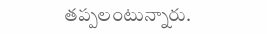తప్పలంటున్నారు.